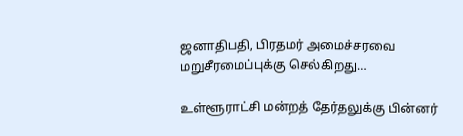ஜனாதிபதி, பிரதமர் அமைச்சரவை மறுசீரமைப்புக்கு செல்கிறது…

உள்ளூராட்சி மன்றத் தேர்தலுக்கு பின்னர்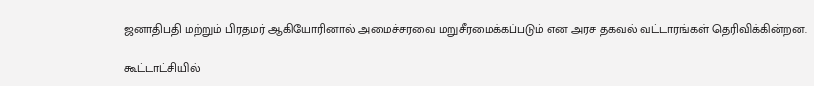ஜனாதிபதி மற்றும் பிரதமர் ஆகியோரினால் அமைச்சரவை மறுசீரமைக்கப்படும் என அரச தகவல் வட்டாரங்கள் தெரிவிக்கின்றன.

கூட்டாட்சியில்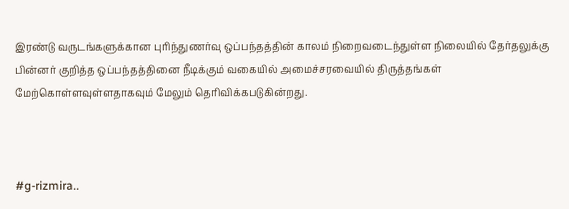இரண்டு வருடங்களுக்கான புரிந்துணர்வு ஒப்பந்தத்தின் காலம் நிறைவடைந்துள்ள நிலையில் தேர்தலுக்கு பின்னர் குறித்த ஒப்பந்தத்தினை நீடிக்கும் வகையில் அமைச்சரவையில் திருத்தங்கள் மேற்கொள்ளவுள்ளதாகவும் மேலும் தெரிவிக்கபடுகின்றது.



#g-rizmira..